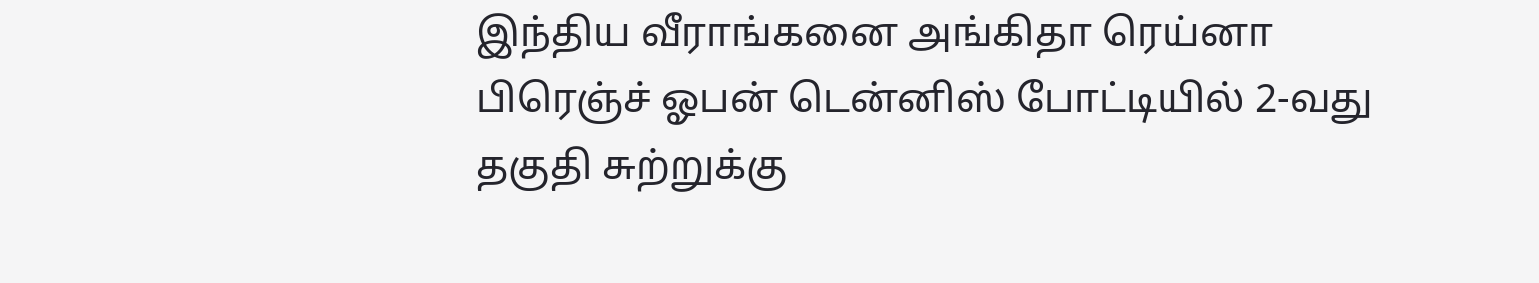இந்திய வீராங்கனை அங்கிதா ரெய்னா பிரெஞ்ச் ஓபன் டென்னிஸ் போட்டியில் 2-வது தகுதி சுற்றுக்கு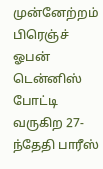முன்னேற்றம்
பிரெஞ்ச் ஓபன் டென்னிஸ் போட்டி வருகிற 27-ந்தேதி பாரீஸ்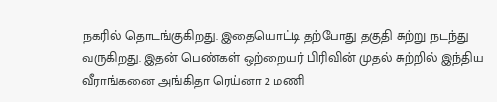நகரில் தொடங்குகிறது. இதையொட்டி தற்போது தகுதி சுற்று நடந்து வருகிறது. இதன் பெண்கள் ஒற்றையர் பிரிவின் முதல் சுற்றில் இந்திய வீராங்கனை அங்கிதா ரெய்னா 2 மணி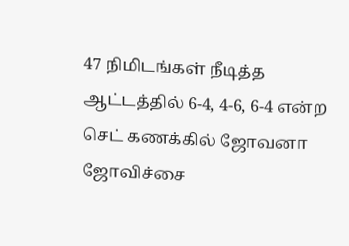47 நிமிடங்கள் நீடித்த ஆட்டத்தில் 6-4, 4-6, 6-4 என்ற செட் கணக்கில் ஜோவனா ஜோவிச்சை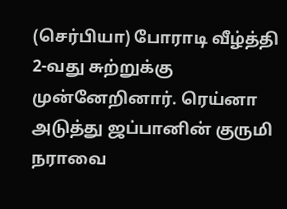(செர்பியா) போராடி வீழ்த்தி 2-வது சுற்றுக்கு முன்னேறினார். ரெய்னா அடுத்து ஜப்பானின் குருமி நராவை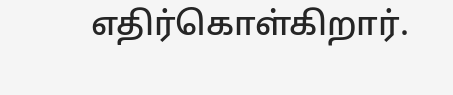எதிர்கொள்கிறார்.